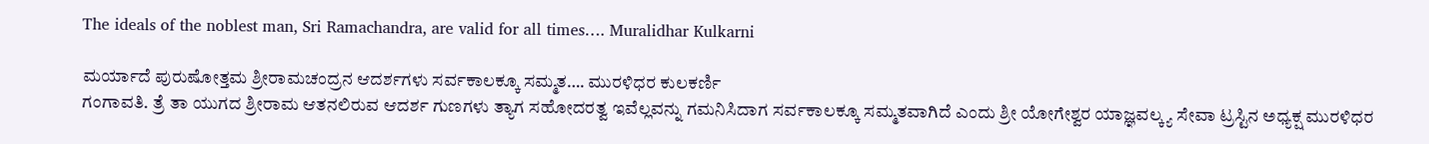The ideals of the noblest man, Sri Ramachandra, are valid for all times…. Muralidhar Kulkarni

ಮರ್ಯಾದೆ ಪುರುಷೋತ್ತಮ ಶ್ರೀರಾಮಚಂದ್ರನ ಆದರ್ಶಗಳು ಸರ್ವಕಾಲಕ್ಕೂ ಸಮ್ಮತ…. ಮುರಳಿಧರ ಕುಲಕರ್ಣಿ
ಗಂಗಾವತಿ. ತ್ರೆ ತಾ ಯುಗದ ಶ್ರೀರಾಮ ಆತನಲಿರುವ ಆದರ್ಶ ಗುಣಗಳು ತ್ಯಾಗ ಸಹೋದರತ್ವ ಇವೆಲ್ಲವನ್ನು ಗಮನಿಸಿದಾಗ ಸರ್ವಕಾಲಕ್ಕೂ ಸಮ್ಮತವಾಗಿದೆ ಎಂದು ಶ್ರೀ ಯೋಗೇಶ್ವರ ಯಾಜ್ಞವಲ್ಕ್ಯ ಸೇವಾ ಟ್ರಸ್ಟಿನ ಅಧ್ಯಕ್ಷ ಮುರಳಿಧರ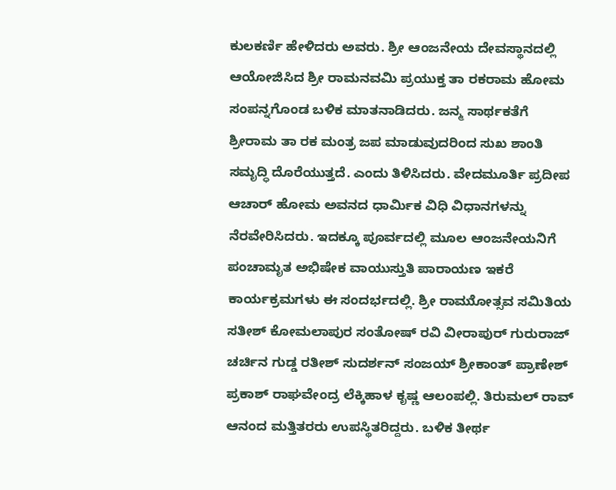ಕುಲಕರ್ಣಿ ಹೇಳಿದರು ಅವರು. ಶ್ರೀ ಆಂಜನೇಯ ದೇವಸ್ಥಾನದಲ್ಲಿ ಆಯೋಜಿಸಿದ ಶ್ರೀ ರಾಮನವಮಿ ಪ್ರಯುಕ್ತ ತಾ ರಕರಾಮ ಹೋಮ ಸಂಪನ್ನಗೊಂಡ ಬಳಿಕ ಮಾತನಾಡಿದರು. ಜನ್ಮ ಸಾರ್ಥಕತೆಗೆ ಶ್ರೀರಾಮ ತಾ ರಕ ಮಂತ್ರ ಜಪ ಮಾಡುವುದರಿಂದ ಸುಖ ಶಾಂತಿ ಸಮೃದ್ಧಿ ದೊರೆಯುತ್ತದೆ. ಎಂದು ತಿಳಿಸಿದರು. ವೇದಮೂರ್ತಿ ಪ್ರದೀಪ ಆಚಾರ್ ಹೋಮ ಅವನದ ಧಾರ್ಮಿಕ ವಿಧಿ ವಿಧಾನಗಳನ್ನು ನೆರವೇರಿಸಿದರು. ಇದಕ್ಕೂ ಪೂರ್ವದಲ್ಲಿ ಮೂಲ ಆಂಜನೇಯನಿಗೆ ಪಂಚಾಮೃತ ಅಭಿಷೇಕ ವಾಯುಸ್ತುತಿ ಪಾರಾಯಣ ಇಕರೆ ಕಾರ್ಯಕ್ರಮಗಳು ಈ ಸಂದರ್ಭದಲ್ಲಿ. ಶ್ರೀ ರಾಮುೋತ್ಸವ ಸಮಿತಿಯ ಸತೀಶ್ ಕೋಮಲಾಪುರ ಸಂತೋಷ್ ರವಿ ವೀರಾಪುರ್ ಗುರುರಾಜ್ ಚರ್ಚಿನ ಗುಡ್ಡ ರತೀಶ್ ಸುದರ್ಶನ್ ಸಂಜಯ್ ಶ್ರೀಕಾಂತ್ ಪ್ರಾಣೇಶ್ ಪ್ರಕಾಶ್ ರಾಘವೇಂದ್ರ ಲೆಕ್ಕಿಹಾಳ ಕೃಷ್ಣ ಆಲಂಪಲ್ಲಿ. ತಿರುಮಲ್ ರಾವ್ ಆನಂದ ಮತ್ತಿತರರು ಉಪಸ್ಥಿತರಿದ್ದರು. ಬಳಿಕ ತೀರ್ಥ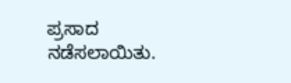ಪ್ರಸಾದ ನಡೆಸಲಾಯಿತು.